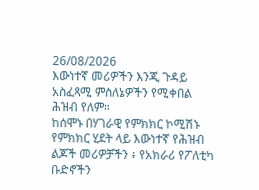26/08/2026
እውነተኛ መሪዎችን እንጂ ጉዳይ አስፈጻሚ ምስለኔዎችን የሚቀበል ሕዝብ የለም።
ከሰሞኑ በሃገራዊ የምክክር ኮሚሽኑ የምክክር ሂደት ላይ እውነተኛ የሕዝብ ልጆች መሪዎቻችን ፥ የአክራሪ የፖለቲካ ቡድኖችን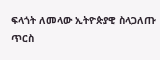ፍላጎት ለመላው ኢትዮጵያዊ ስላጋለጡ ጥርስ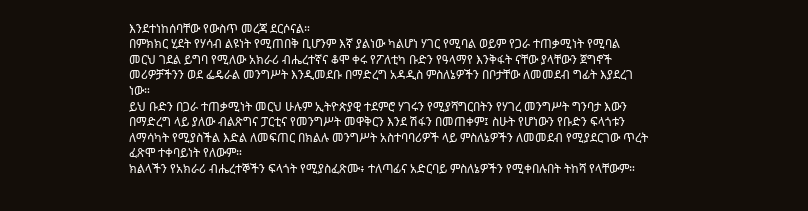እንደተነከሰባቸው የውስጥ መረጃ ደርሶናል።
በምክክር ሂደት የሃሳብ ልዩነት የሚጠበቅ ቢሆንም እኛ ያልነው ካልሆነ ሃገር የሚባል ወይም የጋራ ተጠቃሚነት የሚባል መርህ ገደል ይግባ የሚለው አክራሪ ብሔረተኛና ቆሞ ቀሩ የፖለቲካ ቡድን የዓላማየ እንቅፋት ናቸው ያላቸውን ጀግኖች መሪዎቻችንን ወደ ፌዴራል መንግሥት እንዲመደቡ በማድረግ አዳዲስ ምስለኔዎችን በቦታቸው ለመመደብ ግፊት እያደረገ ነው።
ይህ ቡድን በጋራ ተጠቃሚነት መርህ ሁሉም ኢትዮጵያዊ ተደምሮ ሃገሩን የሚያሻግርበትን የሃገረ መንግሥት ግንባታ እውን በማድረግ ላይ ያለው ብልጽግና ፓርቲና የመንግሥት መዋቅርን እንደ ሽፋን በመጠቀም፤ ስሁት የሆነውን የቡድን ፍላጎቱን ለማሳካት የሚያስችል እድል ለመፍጠር በክልሉ መንግሥት አስተባባሪዎች ላይ ምስለኔዎችን ለመመደብ የሚያደርገው ጥረት ፈጽሞ ተቀባይነት የለውም።
ክልላችን የአክራሪ ብሔረተኞችን ፍላጎት የሚያስፈጽሙ፥ ተለጣፊና አድርባይ ምስለኔዎችን የሚቀበሉበት ትከሻ የላቸውም።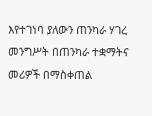እየተገነባ ያለውን ጠንካራ ሃገረ መንግሥት በጠንካራ ተቋማትና መሪዎች በማስቀጠል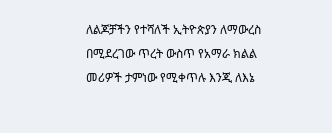ለልጆቻችን የተሻለች ኢትዮጵያን ለማውረስ በሚደረገው ጥረት ውስጥ የአማራ ክልል መሪዎች ታምነው የሚቀጥሉ እንጂ ለእኔ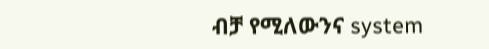ብቻ የሚለውንና system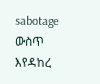sabotage ውስጥ እየዳከረ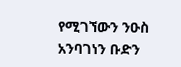የሚገኘውን ንዑስ አንባገነን ቡድን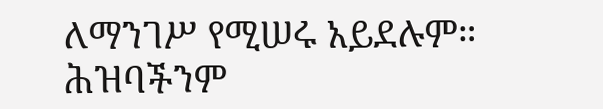ለማንገሥ የሚሠሩ አይደሉም። ሕዝባችንም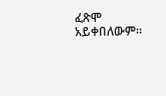ፈጽሞ አይቀበለውም።